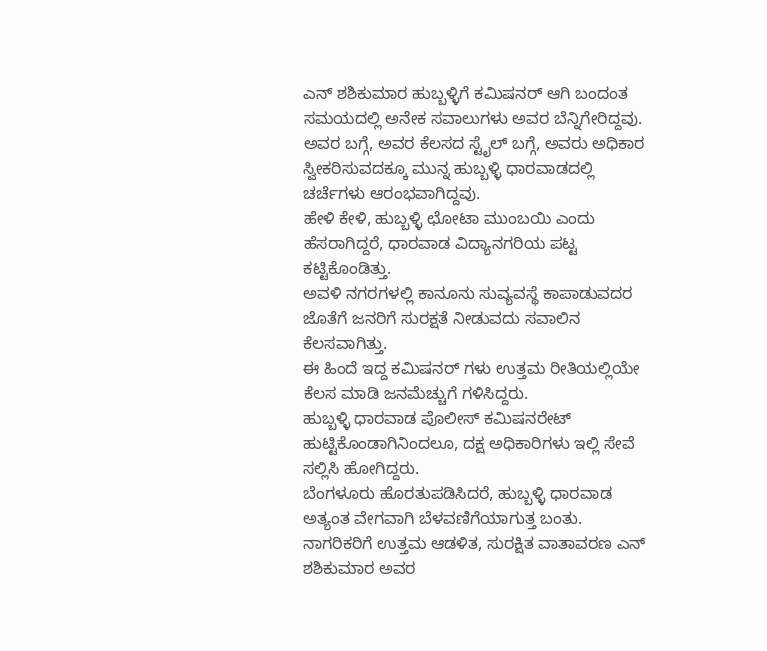ಎನ್ ಶಶಿಕುಮಾರ ಹುಬ್ಬಳ್ಳಿಗೆ ಕಮಿಷನರ್ ಆಗಿ ಬಂದಂತ ಸಮಯದಲ್ಲಿ ಅನೇಕ ಸವಾಲುಗಳು ಅವರ ಬೆನ್ನಿಗೇರಿದ್ದವು.
ಅವರ ಬಗ್ಗೆ, ಅವರ ಕೆಲಸದ ಸ್ಟೈಲ್ ಬಗ್ಗೆ, ಅವರು ಅಧಿಕಾರ ಸ್ವೀಕರಿಸುವದಕ್ಕೂ ಮುನ್ನ ಹುಬ್ಬಳ್ಳಿ ಧಾರವಾಡದಲ್ಲಿ ಚರ್ಚೆಗಳು ಆರಂಭವಾಗಿದ್ದವು.
ಹೇಳಿ ಕೇಳಿ, ಹುಬ್ಬಳ್ಳಿ ಛೋಟಾ ಮುಂಬಯಿ ಎಂದು ಹೆಸರಾಗಿದ್ದರೆ, ಧಾರವಾಡ ವಿದ್ಯಾನಗರಿಯ ಪಟ್ಟ ಕಟ್ಟಿಕೊಂಡಿತ್ತು.
ಅವಳಿ ನಗರಗಳಲ್ಲಿ ಕಾನೂನು ಸುವ್ಯವಸ್ಥೆ ಕಾಪಾಡುವದರ ಜೊತೆಗೆ ಜನರಿಗೆ ಸುರಕ್ಷತೆ ನೀಡುವದು ಸವಾಲಿನ ಕೆಲಸವಾಗಿತ್ತು.
ಈ ಹಿಂದೆ ಇದ್ದ ಕಮಿಷನರ್ ಗಳು ಉತ್ತಮ ರೀತಿಯಲ್ಲಿಯೇ ಕೆಲಸ ಮಾಡಿ ಜನಮೆಚ್ಚುಗೆ ಗಳಿಸಿದ್ದರು.
ಹುಬ್ಬಳ್ಳಿ ಧಾರವಾಡ ಪೊಲೀಸ್ ಕಮಿಷನರೇಟ್ ಹುಟ್ಟಿಕೊಂಡಾಗಿನಿಂದಲೂ, ದಕ್ಷ ಅಧಿಕಾರಿಗಳು ಇಲ್ಲಿ ಸೇವೆ ಸಲ್ಲಿಸಿ ಹೋಗಿದ್ದರು.
ಬೆಂಗಳೂರು ಹೊರತುಪಡಿಸಿದರೆ, ಹುಬ್ಬಳ್ಳಿ ಧಾರವಾಡ ಅತ್ಯಂತ ವೇಗವಾಗಿ ಬೆಳವಣಿಗೆಯಾಗುತ್ತ ಬಂತು.
ನಾಗರಿಕರಿಗೆ ಉತ್ತಮ ಆಡಳಿತ, ಸುರಕ್ಷಿತ ವಾತಾವರಣ ಎನ್ ಶಶಿಕುಮಾರ ಅವರ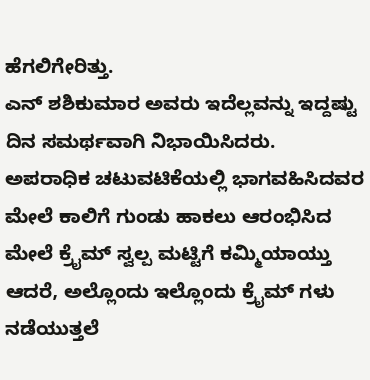ಹೆಗಲಿಗೇರಿತ್ತು.
ಎನ್ ಶಶಿಕುಮಾರ ಅವರು ಇದೆಲ್ಲವನ್ನು ಇದ್ದಷ್ಟು ದಿನ ಸಮರ್ಥವಾಗಿ ನಿಭಾಯಿಸಿದರು.
ಅಪರಾಧಿಕ ಚಟುವಟಿಕೆಯಲ್ಲಿ ಭಾಗವಹಿಸಿದವರ ಮೇಲೆ ಕಾಲಿಗೆ ಗುಂಡು ಹಾಕಲು ಆರಂಭಿಸಿದ ಮೇಲೆ ಕ್ರೈಮ್ ಸ್ವಲ್ಪ ಮಟ್ಟಿಗೆ ಕಮ್ಮಿಯಾಯ್ತು ಆದರೆ, ಅಲ್ಲೊಂದು ಇಲ್ಲೊಂದು ಕ್ರೈಮ್ ಗಳು ನಡೆಯುತ್ತಲೆ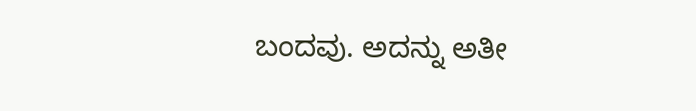ಬಂದವು. ಅದನ್ನು ಅತೀ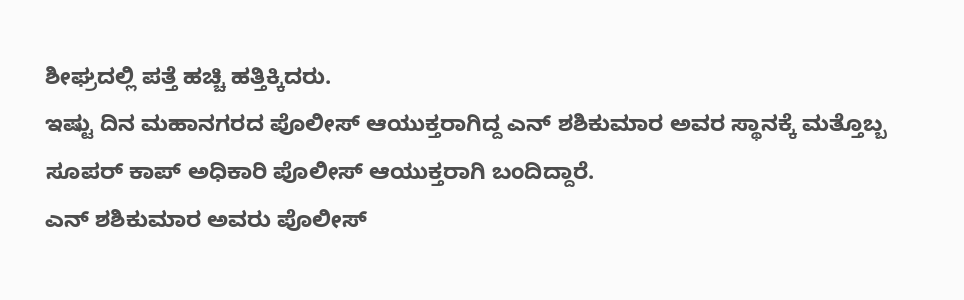ಶೀಘ್ರದಲ್ಲಿ ಪತ್ತೆ ಹಚ್ಚಿ ಹತ್ತಿಕ್ಕಿದರು.
ಇಷ್ಟು ದಿನ ಮಹಾನಗರದ ಪೊಲೀಸ್ ಆಯುಕ್ತರಾಗಿದ್ದ ಎನ್ ಶಶಿಕುಮಾರ ಅವರ ಸ್ಥಾನಕ್ಕೆ ಮತ್ತೊಬ್ಬ ಸೂಪರ್ ಕಾಪ್ ಅಧಿಕಾರಿ ಪೊಲೀಸ್ ಆಯುಕ್ತರಾಗಿ ಬಂದಿದ್ದಾರೆ.
ಎನ್ ಶಶಿಕುಮಾರ ಅವರು ಪೊಲೀಸ್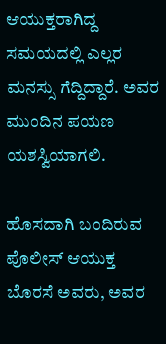ಆಯುಕ್ತರಾಗಿದ್ದ ಸಮಯದಲ್ಲಿ ಎಲ್ಲರ ಮನಸ್ಸು ಗೆದ್ದಿದ್ದಾರೆ. ಅವರ ಮುಂದಿನ ಪಯಣ ಯಶಸ್ವಿಯಾಗಲಿ.

ಹೊಸದಾಗಿ ಬಂದಿರುವ ಪೊಲೀಸ್ ಆಯುಕ್ತ ಬೊರಸೆ ಅವರು, ಅವರ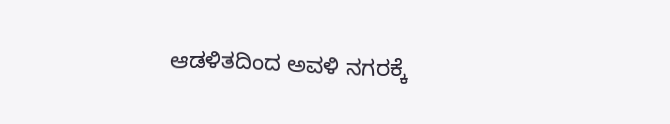ಆಡಳಿತದಿಂದ ಅವಳಿ ನಗರಕ್ಕೆ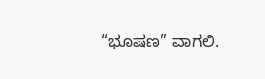“ಭೂಷಣ” ವಾಗಲಿ.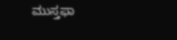ಮುಸ್ತಫಾ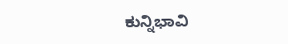ಕುನ್ನಿಭಾವಿ